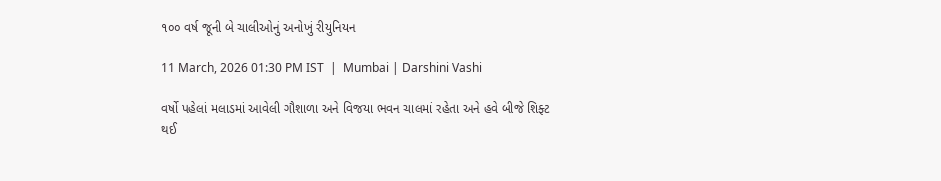૧૦૦ વર્ષ જૂની બે ચાલીઓનું અનોખું રીયુનિયન

11 March, 2026 01:30 PM IST  |  Mumbai | Darshini Vashi

વર્ષો પહેલાં મલાડમાં આવેલી ગૌશાળા અને વિજયા ભવન ચાલમાં રહેતા અને હવે બીજે શિફ્ટ થઈ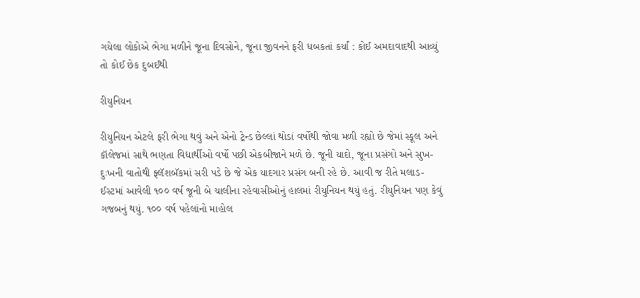ગયેલા લોકોએ ભેગા મળીને જૂના દિવસોને, જૂના જીવનને ફરી ધબકતાં કર્યાં : કોઈ અમદાવાદથી આવ્યું તો કોઈ છેક દુબઈથી

રીયુનિયન

રીયુનિયન એટલે ફરી ભેગા થવું અને એનો ટ્રેન્ડ છેલ્લાં થોડાં વર્ષોથી જોવા મળી રહ્યો છે જેમાં સ્કૂલ અને કૉલેજમાં સાથે ભણતા વિદ્યાર્થીઓ વર્ષો પછી એકબીજાને મળે છે. જૂની યાદો, જૂના પ્રસંગો અને સુખ-દુઃખની વાતોથી ફ્લૅશબૅકમાં સરી પડે છે જે એક યાદગાર પ્રસંગ બની રહે છે. આવી જ રીતે મલાડ-ઈસ્ટમાં આવેલી ૧૦૦ વર્ષ જૂની બે ચાલીના રહેવાસીઓનું હાલમાં રીયુનિયન થયું હતું. રીયુનિયન પણ કેવું ગજબનું થયું. ૧૦૦ વર્ષ પહેલાંનો માહોલ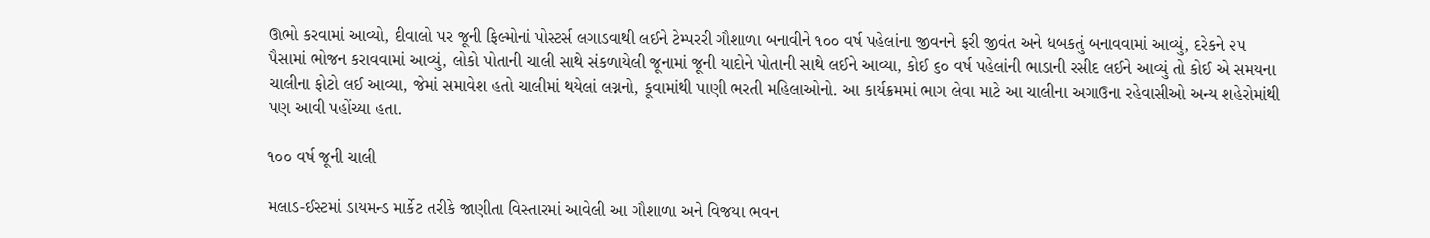ઊભો કરવામાં આવ્યો, દીવાલો પર જૂની ફિલ્મોનાં પોસ્ટર્સ લગાડવાથી લઈને ટેમ્પરરી ગૌશાળા બનાવીને ૧૦૦ વર્ષ પહેલાંના જીવનને ફરી જીવંત અને ધબકતું બનાવવામાં આવ્યું, દરેકને ૨૫ પૈસામાં ભોજન કરાવવામાં આવ્યું, લોકો પોતાની ચાલી સાથે સંકળાયેલી જૂનામાં જૂની યાદોને પોતાની સાથે લઈને આવ્યા, કોઈ ૬૦ વર્ષ પહેલાંની ભાડાની રસીદ લઈને આવ્યું તો કોઈ એ સમયના ચાલીના ફોટો લઈ આવ્યા, જેમાં સમાવેશ હતો ચાલીમાં થયેલાં લગ્નનો, કૂવામાંથી પાણી ભરતી મહિલાઓનો. આ કાર્યક્રમમાં ભાગ લેવા માટે આ ચાલીના અગાઉના રહેવાસીઓ અન્ય શહેરોમાંથી પણ આવી પહોંચ્યા હતા.

૧૦૦ વર્ષ જૂની ચાલી

મલાડ-ઈસ્ટમાં ડાયમન્ડ માર્કેટ તરીકે જાણીતા વિસ્તારમાં આવેલી આ ગૌશાળા અને વિજયા ભવન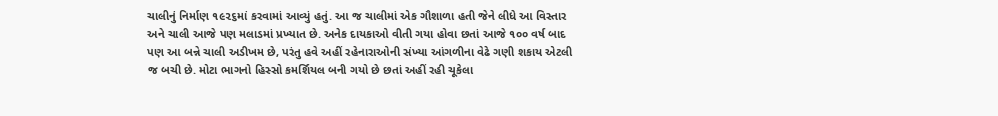ચાલીનું નિર્માણ ૧૯૨૬માં કરવામાં આવ્યું હતું. આ જ ચાલીમાં એક ગૌશાળા હતી જેને લીધે આ વિસ્તાર અને ચાલી આજે પણ મલાડમાં પ્રખ્યાત છે. અનેક દાયકાઓ વીતી ગયા હોવા છતાં આજે ૧૦૦ વર્ષ બાદ પણ આ બન્ને ચાલી અડીખમ છે, પરંતુ હવે અહીં રહેનારાઓની સંખ્યા આંગળીના વેઢે ગણી શકાય એટલી જ બચી છે. મોટા ભાગનો હિસ્સો કમર્શિયલ બની ગયો છે છતાં અહીં રહી ચૂકેલા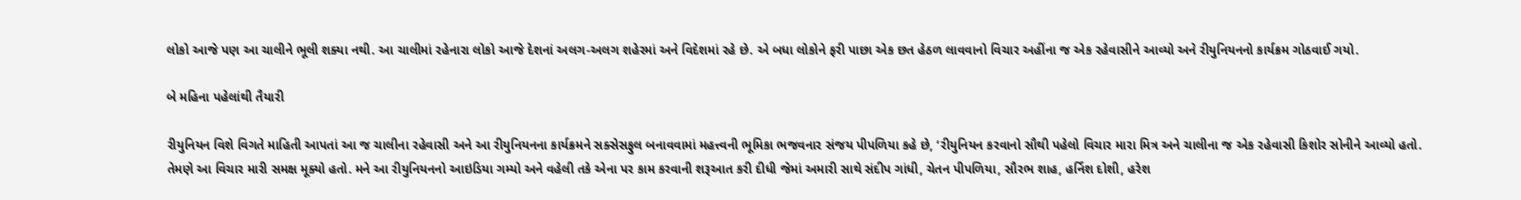લોકો આજે પણ આ ચાલીને ભૂલી શક્યા નથી. આ ચાલીમાં રહેનારા લોકો આજે દેશનાં અલગ-અલગ શહેરમાં અને વિદેશમાં રહે છે. એ બધા લોકોને ફરી પાછા એક છત હેઠળ લાવવાનો વિચાર અહીંના જ એક રહેવાસીને આવ્યો અને રીયુનિયનનો કાર્યક્રમ ગોઠવાઈ ગયો.

બે મહિના પહેલાંથી તૈયારી

રીયુનિયન વિશે વિગતે માહિતી આપતાં આ જ ચાલીના રહેવાસી અને આ રીયુનિયનના કાર્યક્રમને સક્સેસફુલ બનાવવામાં મહત્ત્વની ભૂમિકા ભજવનાર સંજય પીપળિયા કહે છે, ‘રીયુનિયન કરવાનો સૌથી પહેલો વિચાર મારા મિત્ર અને ચાલીના જ એક રહેવાસી કિશોર સોનીને આવ્યો હતો. તેમણે આ વિચાર મારી સમક્ષ મૂક્યો હતો. મને આ રીયુનિયનનો આઇડિયા ગમ્યો અને વહેલી તકે એના પર કામ કરવાની શરૂઆત કરી દીધી જેમાં અમારી સાથે સંદીપ ગાંધી, ચેતન પીપળિયા, સૌરભ શાહ, હર્નિશ દોશી, હરેશ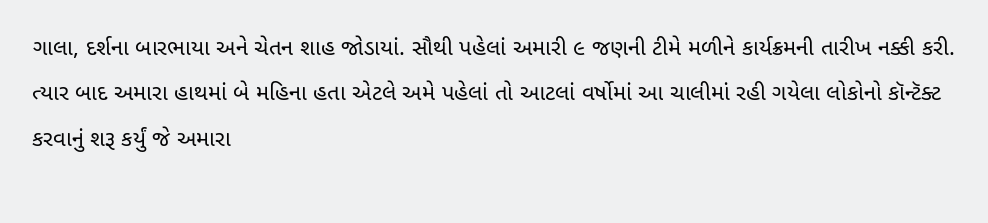ગાલા, દર્શના બારભાયા અને ચેતન શાહ જોડાયાં. સૌથી પહેલાં અમારી ૯ જણની ટીમે મળીને કાર્યક્રમની તારીખ નક્કી કરી. ત્યાર બાદ અમારા હાથમાં બે મહિના હતા એટલે અમે પહેલાં તો આટલાં વર્ષોમાં આ ચાલીમાં રહી ગયેલા લોકોનો કૉન્ટૅક્ટ કરવાનું શરૂ કર્યું જે અમારા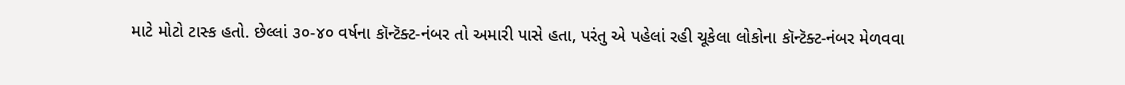માટે મોટો ટાસ્ક હતો. છેલ્લાં ૩૦-૪૦ વર્ષના કૉન્ટૅક્ટ-નંબર તો અમારી પાસે હતા, પરંતુ એ પહેલાં રહી ચૂકેલા લોકોના કૉન્ટૅક્ટ-નંબર મેળવવા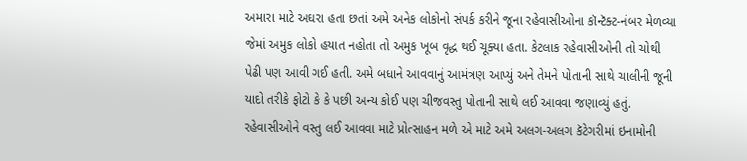અમારા માટે અઘરા હતા છતાં અમે અનેક લોકોનો સંપર્ક કરીને જૂના રહેવાસીઓના કૉન્ટૅક્ટ-નંબર મેળવ્યા જેમાં અમુક લોકો હયાત નહોતા તો અમુક ખૂબ વૃદ્ધ થઈ ચૂક્યા હતા. કેટલાક રહેવાસીઓની તો ચોથી પેઢી પણ આવી ગઈ હતી. અમે બધાને આવવાનું આમંત્રણ આપ્યું અને તેમને પોતાની સાથે ચાલીની જૂની યાદો તરીકે ફોટો કે કે પછી અન્ય કોઈ પણ ચીજવસ્તુ પોતાની સાથે લઈ આવવા જણાવ્યું હતું. રહેવાસીઓને વસ્તુ લઈ આવવા માટે પ્રોત્સાહન મળે એ માટે અમે અલગ-અલગ કૅટેગરીમાં ઇનામોની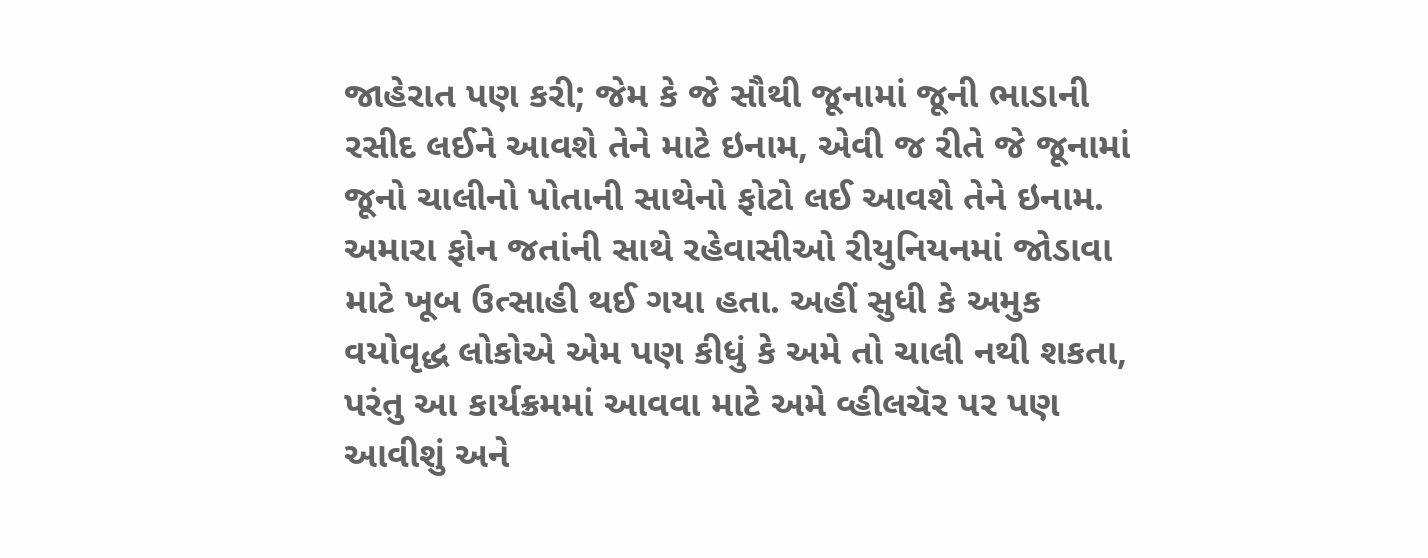જાહેરાત પણ કરી; જેમ કે જે સૌથી જૂનામાં જૂની ભાડાની રસીદ લઈને આવશે તેને માટે ઇનામ, એવી જ રીતે જે જૂનામાં જૂનો ચાલીનો પોતાની સાથેનો ફોટો લઈ આવશે તેને ઇનામ. અમારા ફોન જતાંની સાથે રહેવાસીઓ રીયુનિયનમાં જોડાવા માટે ખૂબ ઉત્સાહી થઈ ગયા હતા. અહીં સુધી કે અમુક વયોવૃદ્ધ લોકોએ એમ પણ કીધું કે અમે તો ચાલી નથી શકતા, પરંતુ આ કાર્યક્રમમાં આવવા માટે અમે વ્હીલચૅર પર પણ આવીશું અને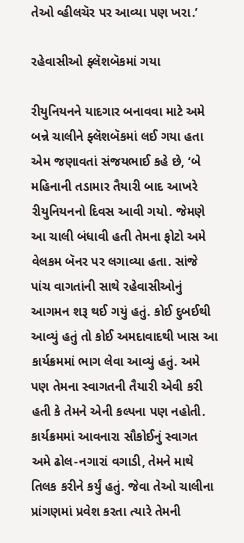તેઓ વ્હીલચૅર પર આવ્યા પણ ખરા.’

રહેવાસીઓ ફ્લૅશબૅકમાં ગયા

રીયુનિયનને યાદગાર બનાવવા માટે અમે બન્ને ચાલીને ફ્લૅશબૅકમાં લઈ ગયા હતા એમ જણાવતાં સંજયભાઈ કહે છે, ‘બે મહિનાની તડામાર તૈયારી બાદ આખરે રીયુનિયનનો દિવસ આવી ગયો. જેમણે આ ચાલી બંધાવી હતી તેમના ફોટો અમે વેલકમ બૅનર પર લગાવ્યા હતા. સાંજે પાંચ વાગતાંની સાથે રહેવાસીઓનું આગમન શરૂ થઈ ગયું હતું. કોઈ દુબઈથી આવ્યું હતું તો કોઈ અમદાવાદથી ખાસ આ કાર્યક્રમમાં ભાગ લેવા આવ્યું હતું. અમે પણ તેમના સ્વાગતની તૈયારી એવી કરી હતી કે તેમને એની કલ્પના પણ નહોતી. કાર્યક્રમમાં આવનારા સૌકોઈનું સ્વાગત અમે ઢોલ-નગારાં વગાડી, તેમને માથે તિલક કરીને કર્યું હતું. જેવા તેઓ ચાલીના પ્રાંગણમાં પ્રવેશ કરતા ત્યારે તેમની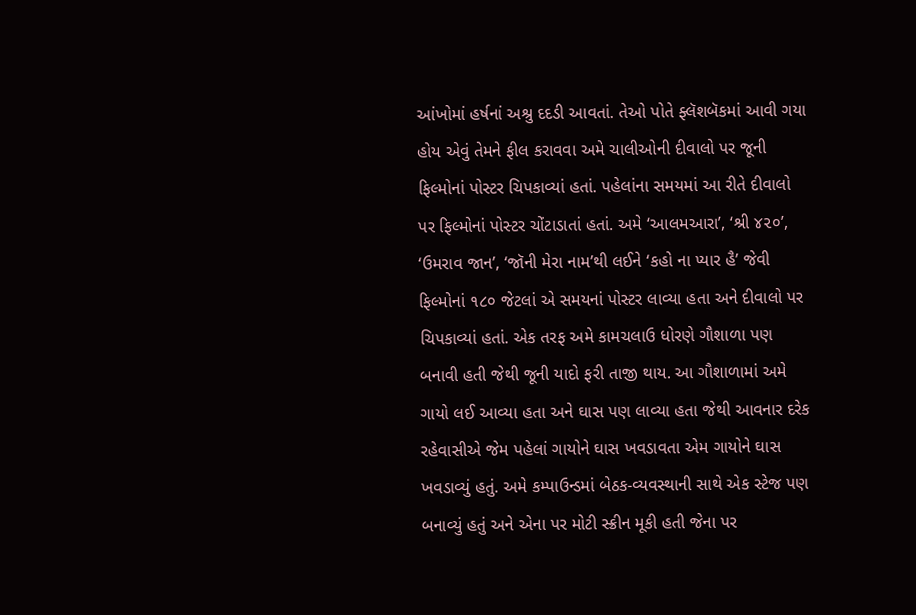આંખોમાં હર્ષનાં અશ્રુ દદડી આવતાં. તેઓ પોતે ફ્લૅશબૅકમાં આવી ગયા હોય એવું તેમને ફીલ કરાવવા અમે ચાલીઓની દીવાલો પર જૂની ફિલ્મોનાં પોસ્ટર ચિપકાવ્યાં હતાં. પહેલાંના સમયમાં આ રીતે દીવાલો પર ફિલ્મોનાં પોસ્ટર ચોંટાડાતાં હતાં. અમે ‘આલમઆરા’, ‘શ્રી ૪૨૦’, ‘ઉમરાવ જાન’, ‘જૉની મેરા નામ’થી લઈને ‘કહો ના પ્યાર હૈ’ જેવી ફિલ્મોનાં ૧૮૦ જેટલાં એ સમયનાં પોસ્ટર લાવ્યા હતા અને દીવાલો પર ચિપકાવ્યાં હતાં. એક તરફ અમે કામચલાઉ ધોરણે ગૌશાળા પણ બનાવી હતી જેથી જૂની યાદો ફરી તાજી થાય. આ ગૌશાળામાં અમે ગાયો લઈ આવ્યા હતા અને ઘાસ પણ લાવ્યા હતા જેથી આવનાર દરેક રહેવાસીએ જેમ પહેલાં ગાયોને ઘાસ ખવડાવતા એમ ગાયોને ઘાસ ખવડાવ્યું હતું. અમે કમ્પાઉન્ડમાં બેઠક-વ્યવસ્થાની સાથે એક સ્ટેજ પણ બનાવ્યું હતું અને એના પર મોટી સ્ક્રીન મૂકી હતી જેના પર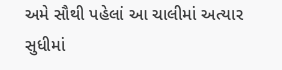અમે સૌથી પહેલાં આ ચાલીમાં અત્યાર સુધીમાં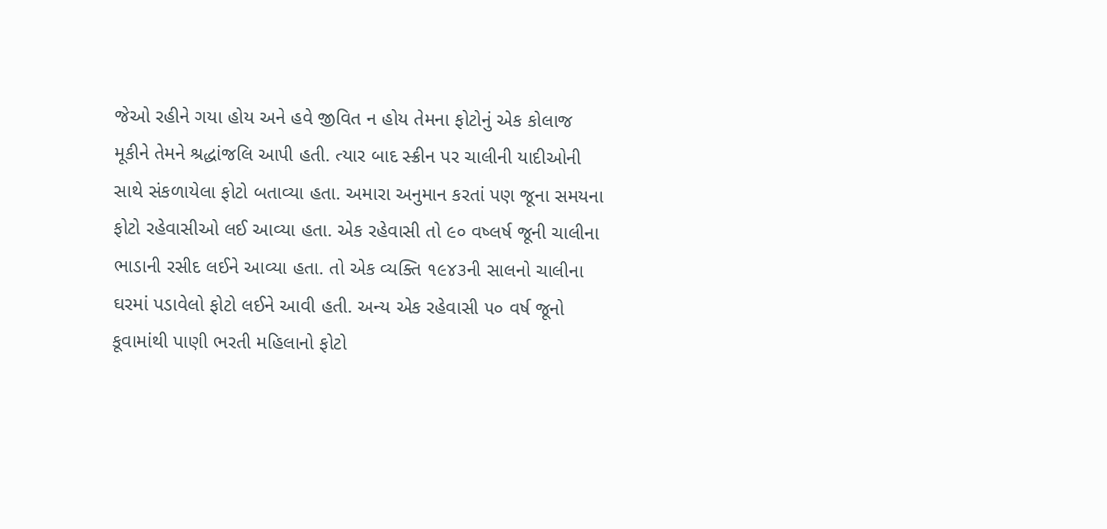જેઓ રહીને ગયા હોય અને હવે જીવિત ન હોય તેમના ફોટોનું એક કોલાજ મૂકીને તેમને શ્રદ્ધાંજલિ આપી હતી. ત્યાર બાદ સ્ક્રીન પર ચાલીની યાદીઓની સાથે સંકળાયેલા ફોટો બતાવ્યા હતા. અમારા અનુમાન કરતાં પણ જૂના સમયના ફોટો રહેવાસીઓ લઈ આવ્યા હતા. એક રહેવાસી તો ૯૦ વષ્લર્ષ જૂની ચાલીના ભાડાની રસીદ લઈને આવ્યા હતા. તો એક વ્યક્તિ ૧૯૪૩ની સાલનો ચાલીના ઘરમાં પડાવેલો ફોટો લઈને આવી હતી. અન્ય એક રહેવાસી ૫૦ વર્ષ જૂનો કૂવામાંથી પાણી ભરતી મહિલાનો ફોટો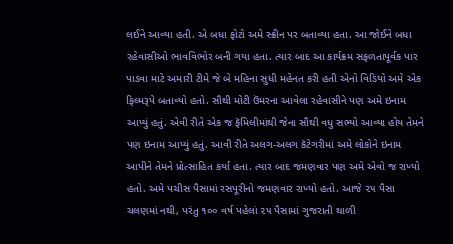લઈને આવ્યા હતી. એ બધા ફોટો અમે સ્ક્રીન પર બતાવ્યા હતા. આ જોઈને બધા રહેવાસીઓ ભાવવિભોર બની ગયા હતા. ત્યાર બાદ આ કાર્યક્રમ સફળતાપૂર્વક પાર પાડવા માટે અમારી ટીમે જે બે મહિના સુધી મહેનત કરી હતી એનો વિડિયો અમે એક ફિલ્મરૂપે બતાવ્યો હતો. સૌથી મોટી ઉંમરના આવેલા રહેવાસીને પણ અમે ઇનામ આપ્યું હતું. એવી રીતે એક જ ફૅમિલીમાંથી જેના સૌથી વધુ સભ્યો આવ્યા હોય તેમને પણ ઇનામ આપ્યું હતું. આવી રીતે અલગ-અલગ કૅટેગરીમાં અમે લોકોને ઇનામ આપીને તેમને પ્રોત્સાહિત કર્યા હતા. ત્યાર બાદ જમણવાર પણ અમે એવો જ રાખ્યો હતો. અમે પચીસ પૈસામાં રસપૂરીનો જમણવાર રાખ્યો હતો. આજે ૨૫ પૈસા ચલણમાં નથી, પરંતુ ૧૦૦ વર્ષ પહેલાં ૨૫ પૈસામાં ગુજરાતી થાળી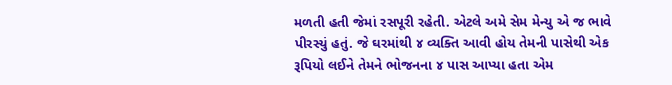મળતી‍ હતી જેમાં રસપૂરી રહેતી. એટલે અમે સેમ મેન્યુ એ જ ભાવે પીરસ્યું હતું. જે ઘરમાંથી ૪ વ્યક્તિ આવી હોય તેમની પાસેથી એક રૂપિયો લઈને તેમને ભોજનના ૪ પાસ આપ્યા હતા એમ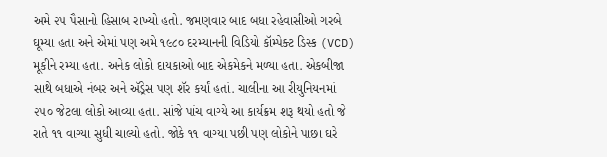અમે ૨૫ પૈસાનો હિસાબ રાખ્યો હતો. જમણવાર બાદ બધા રહેવાસીઓ ગરબે ઘૂમ્યા હતા અને એમાં પણ અમે ૧૯૮૦ દરમ્યાનની વિડિયો કૉમ્પેક્ટ ડિસ્ક (VCD) મૂકીને રમ્યા હતા. અનેક લોકો દાયકાઓ બાદ એકમેકને મળ્યા હતા. એકબીજા સાથે બધાએ નંબર અને ઍડ્રેસ પણ શૅર કર્યાં હતાં. ચાલીના આ રીયુનિયનમાં ૨૫૦ જેટલા લોકો આવ્યા હતા. સાંજે પાંચ વાગ્યે આ કાર્યક્રમ શરૂ થયો હતો જે રાતે ૧૧ વાગ્યા સુધી ચાલ્યો હતો. જોકે ૧૧ વાગ્યા પછી પણ લોકોને પાછા ઘરે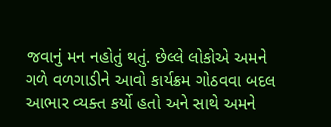જવાનું મન નહોતું થતું. છેલ્લે લોકોએ અમને ગળે વળગાડીને આવો કાર્યક્રમ ગોઠવવા બદલ આભાર વ્યક્ત કર્યો હતો અને સાથે અમને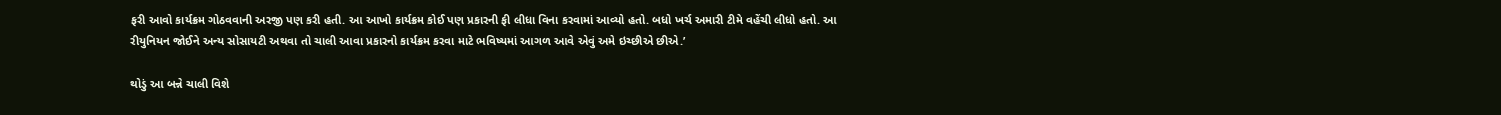ફરી આવો કાર્યક્રમ ગોઠવવાની અરજી પણ કરી હતી. આ આખો કાર્યક્રમ કોઈ પણ પ્રકારની ફી લીધા વિના કરવામાં આવ્યો હતો. બધો ખર્ચ અમારી ટીમે વહેંચી લીધો હતો. આ રીયુનિયન જોઈને અન્ય સોસાયટી અથવા તો ચાલી આવા પ્રકારનો કાર્યક્રમ કરવા માટે ભવિષ્યમાં આગળ આવે એવું અમે ઇચ્છીએ છીએ.’

થોડું આ બન્ને ચાલી વિશે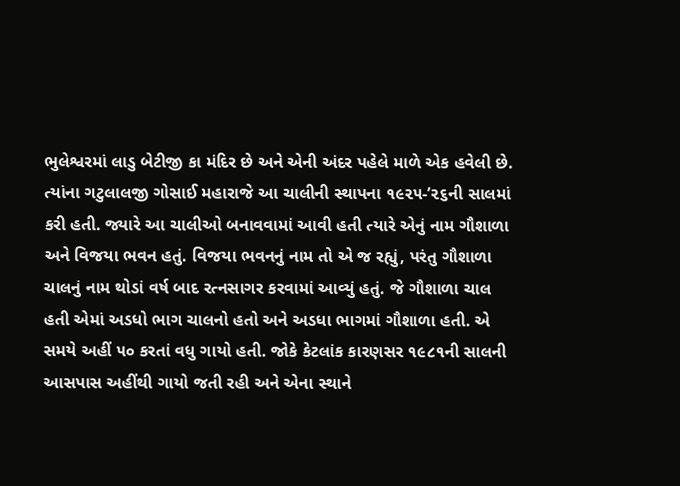ભુલેશ્વરમાં લાડુ બેટીજી કા મંદિર છે અને એની અંદર પહેલે માળે એક હવેલી છે. ત્યાંના ગટુલાલજી ગોસાઈ મહારાજે આ ચાલીની સ્થાપના ૧૯૨૫-’૨૬ની સાલમાં કરી હતી. જ્યારે આ ચાલીઓ બનાવવામાં આવી હતી ત્યારે એનું નામ ગૌશાળા અને વિજયા ભવન હતું. વિજયા ભવનનું નામ તો એ જ રહ્યું, પરંતુ ગૌશાળા ચાલનું નામ થોડાં વર્ષ બાદ રત્નસાગર કરવામાં આવ્યું હતું. જે ગૌશાળા ચાલ હતી એમાં અડધો ભાગ ચાલનો હતો અને અડધા ભાગમાં ગૌશાળા હતી. એ સમયે અહીં ૫૦ કરતાં વધુ ગાયો હતી. જોકે કેટલાંક કારણસર ૧૯૮૧ની સાલની આસપાસ અહીંથી ગાયો જતી રહી અને એના સ્થાને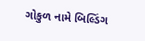ગોકુળ નામે બિલ્ડિંગ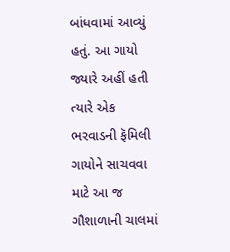બાંધવામાં આવ્યું હતું. આ ગાયો જ્યારે અહીં હતી ત્યારે એક ભરવાડની ફૅમિલી ગાયોને સાચવવા માટે આ જ ગૌશાળાની ચાલમાં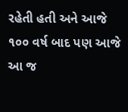રહેતી હતી અને આજે ૧૦૦ વર્ષ બાદ પણ આજે આ જ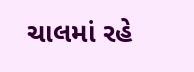ચાલમાં રહે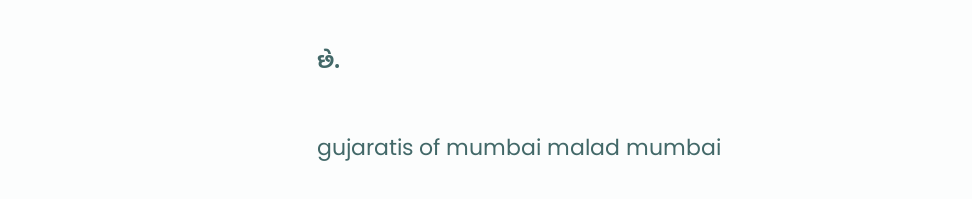છે.

gujaratis of mumbai malad mumbai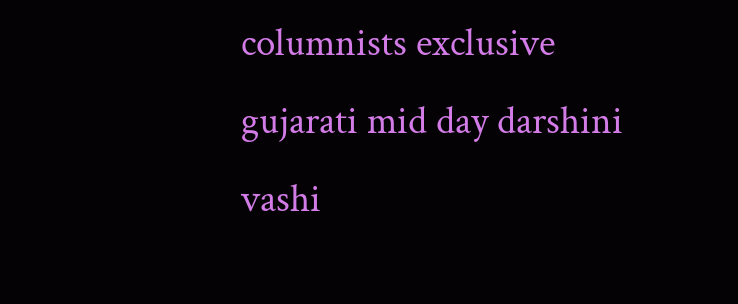columnists exclusive gujarati mid day darshini vashi